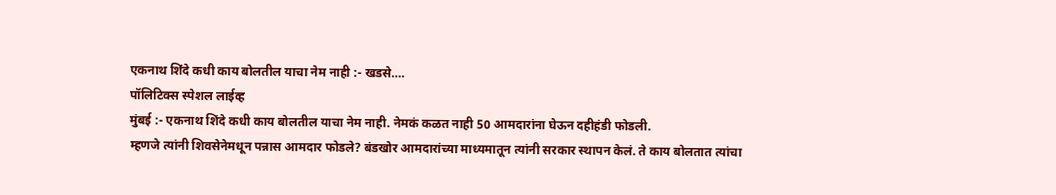एकनाथ शिंदे कधी काय बोलतील याचा नेम नाही :- खडसे….
पॉलिटिक्स स्पेशल लाईव्ह
मुंबई :- एकनाथ शिंदे कधी काय बोलतील याचा नेम नाही. नेमकं कळत नाही 50 आमदारांना घेऊन दहीहंडी फोडली.
म्हणजे त्यांनी शिवसेनेमधून पन्नास आमदार फोडले? बंडखोर आमदारांच्या माध्यमातून त्यांनी सरकार स्थापन केलं. ते काय बोलतात त्यांचा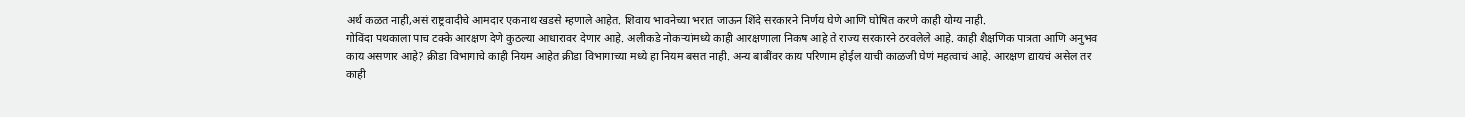अर्थ कळत नाही,असं राष्ट्रवादीचे आमदार एकनाथ खडसे म्हणाले आहेत. शिवाय भावनेच्या भरात जाऊन शिंदे सरकारने निर्णय घेणे आणि घोषित करणे काही योग्य नाही.
गोविंदा पथकाला पाच टक्के आरक्षण देणे कुठल्या आधारावर देणार आहे. अलीकडे नोकऱ्यांमध्ये काही आरक्षणाला निकष आहे ते राज्य सरकारने ठरवलेले आहे. काही शैक्षणिक पात्रता आणि अनुभव काय असणार आहे? क्रीडा विभागाचे काही नियम आहेत क्रीडा विभागाच्या मध्ये हा नियम बसत नाही. अन्य बाबींवर काय परिणाम होईल याची काळजी घेणं महत्वाचं आहे. आरक्षण द्यायचं असेल तर काही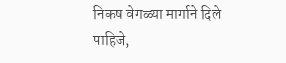निकष वेगळ्या मार्गाने दिले पाहिजे,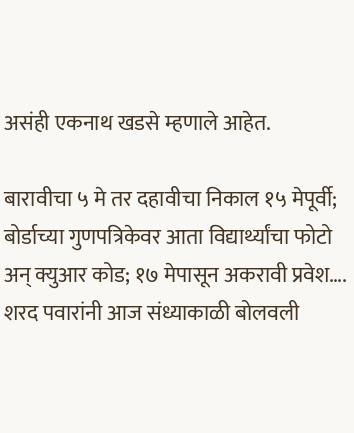असंही एकनाथ खडसे म्हणाले आहेत.

बारावीचा ५ मे तर दहावीचा निकाल १५ मेपूर्वी; बोर्डाच्या गुणपत्रिकेवर आता विद्यार्थ्यांचा फोटो अन् क्युआर कोड; १७ मेपासून अकरावी प्रवेश….
शरद पवारांनी आज संध्याकाळी बोलवली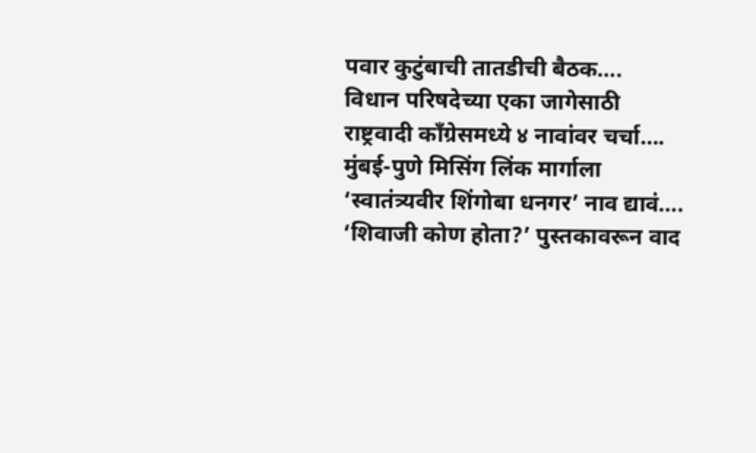पवार कुटुंबाची तातडीची बैठक….
विधान परिषदेच्या एका जागेसाठी राष्ट्रवादी काँग्रेसमध्ये ४ नावांवर चर्चा….
मुंबई-पुणे मिसिंग लिंक मार्गाला ‘स्वातंत्र्यवीर शिंगोबा धनगर’ नाव द्यावं….
‘शिवाजी कोण होता?’ पुस्तकावरून वाद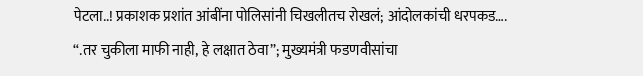पेटला..! प्रकाशक प्रशांत आंबींना पोलिसांनी चिखलीतच रोखलं; आंदोलकांची धरपकड….
“.तर चुकीला माफी नाही, हे लक्षात ठेवा”; मुख्यमंत्री फडणवीसांचा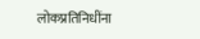लोकप्रतिनिधींना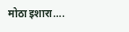मोठा इशारा….